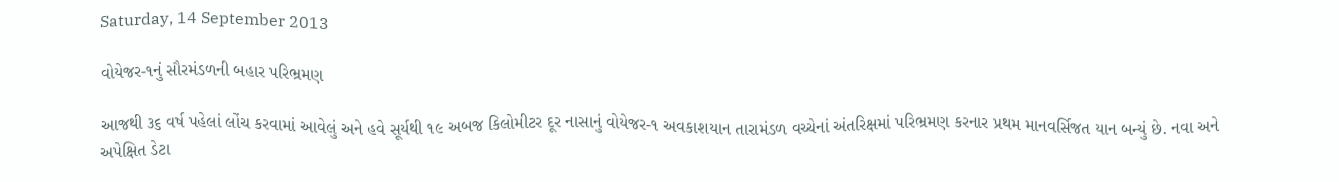Saturday, 14 September 2013

વોયેજર-૧નું સૌરમંડળની બહાર પરિભ્રમણ

આજથી ૩૬ વર્ષ પહેલાં લોંચ કરવામાં આવેલું અને હવે સૂર્યથી ૧૯ અબજ કિલોમીટર દૂર નાસાનું વોયેજર-૧ અવકાશયાન તારામંડળ વચ્ચેનાં અંતરિક્ષમાં પરિભ્રમણ કરનાર પ્રથમ માનવર્સિજત યાન બન્યું છે. નવા અને અપેક્ષિત ડેટા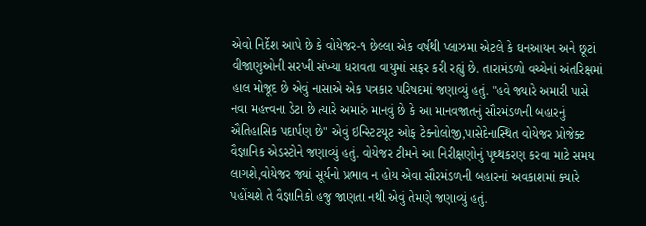એવો નિર્દેશ આપે છે કે વોયેજર-૧ છેલ્લા એક વર્ષથી પ્લાઝમા એટલે કે ઘનઆયન અને છૂટાં વીજાણુઓની સરખી સંખ્યા ધરાવતા વાયુમાં સફર કરી રહ્યું છે. તારામંડળો વચ્ચેનાં અંતરિક્ષમાં હાલ મોજૂદ છે એવું નાસાએ એક પત્રકાર પરિષદમાં જણાવ્યું હતું. "હવે જ્યારે અમારી પાસે નવા મહત્ત્વના ડેટા છે ત્યારે અમારું માનવું છે કે આ માનવજાતનું સૌરમંડળની બહારનું ઐતિહાસિક પદાર્પણ છે" એવું ઇન્સ્ટિટયૂટ ઓફ ટેક્નોલોજી,પાસેદેનાસ્થિત વોયેજર પ્રોજેક્ટ વૈજ્ઞાનિક એડસ્ટોને જણાવ્યું હતું. વોયેજર ટીમને આ નિરીક્ષણોનું પૃથ્થકરણ કરવા માટે સમય લાગશે,વોયેજર જ્યાં સૂર્યનો પ્રભાવ ન હોય એવા સૌરમંડળની બહારનાં અવકાશમાં ક્યારે પહોંચશે તે વૈજ્ઞાનિકો હજુ જાણતા નથી એવું તેમણે જણાવ્યું હતું.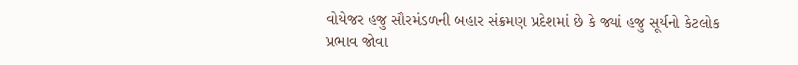વોયેજર હજુ સૌરમંડળની બહાર સંક્રમણ પ્રદેશમાં છે કે જ્યાં હજુ સૂર્યનો કેટલોક પ્રભાવ જોવા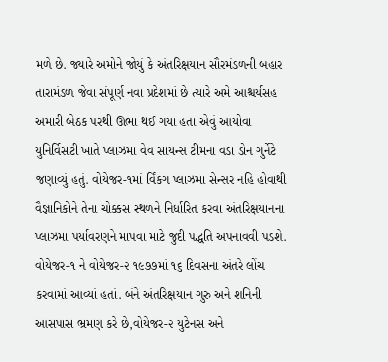મળે છે. જ્યારે અમોને જોયું કે અંતરિક્ષયાન સૌરમંડળની બહાર તારામંડળ જેવા સંપૂર્ણ નવા પ્રદેશમાં છે ત્યારે અમે આશ્ચર્યસહ અમારી બેઠક પરથી ઊભા થઈ ગયા હતા એવું આયોવા યુનિર્વિસટી ખાતે પ્લાઝમા વેવ સાયન્સ ટીમના વડા ડોન ગુર્નેટે જણાવ્યું હતું. વોયેજર-૧માં ર્વિંકગ પ્લાઝમા સેન્સર નહિ હોવાથી વૈજ્ઞાનિકોને તેના ચોક્કસ સ્થળને નિર્ધારિત કરવા અંતરિક્ષયાનના પ્લાઝમા પર્યાવરણને માપવા માટે જુદી પદ્ધતિ અપનાવવી પડશે. વોયેજર-૧ ને વોયેજર-૨ ૧૯૭૭માં ૧૬ દિવસના અંતરે લોંચ કરવામાં આવ્યાં હતાં. બંને અંતરિક્ષયાન ગુરુ અને શનિની આસપાસ ભ્રમણ કરે છે,વોયેજર-૨ યુટેનસ અને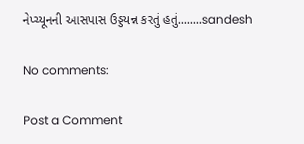નેપ્ચ્યૂનની આસપાસ ઉડ્ડયન્ન કરતું હતું........sandesh

No comments:

Post a Comment